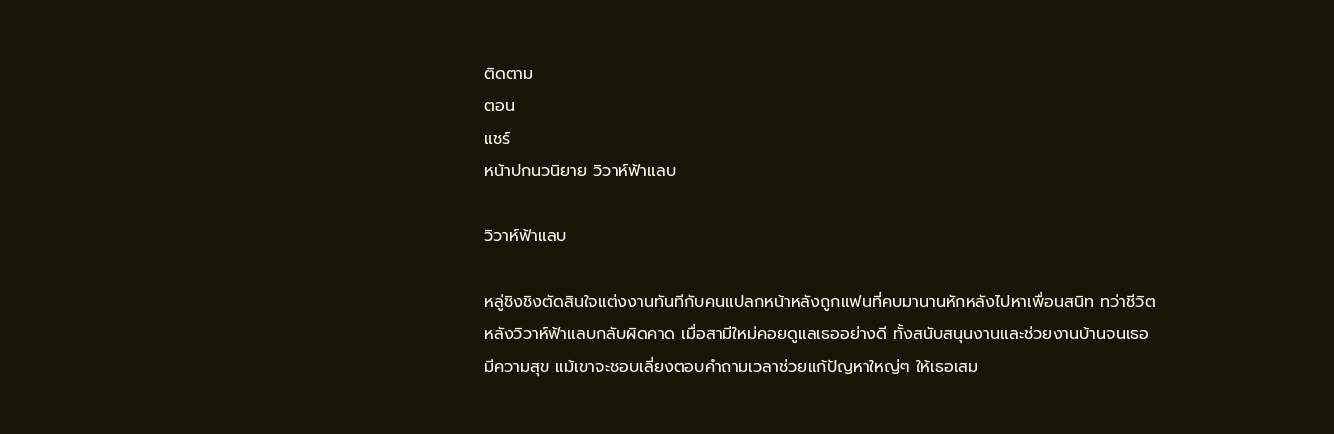ติดตาม
ตอน
แชร์
หน้าปกนวนิยาย วิวาห์ฟ้าแลบ

วิวาห์ฟ้าแลบ

หลู่ชิงชิงตัดสินใจแต่งงานทันทีกับคนแปลกหน้าหลังถูกแฟนที่คบมานานหักหลังไปหาเพื่อนสนิท ทว่าชีวิตหลังวิวาห์ฟ้าแลบกลับผิดคาด เมื่อสามีใหม่คอยดูแลเธออย่างดี ทั้งสนับสนุนงานและช่วยงานบ้านจนเธอมีความสุข แม้เขาจะชอบเลี่ยงตอบคำถามเวลาช่วยแก้ปัญหาใหญ่ๆ ให้เธอเสม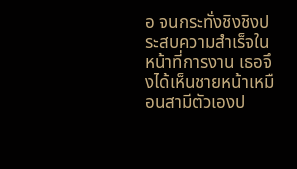อ จนกระทั่งชิงชิงประสบความสำเร็จในหน้าที่การงาน เธอจึงได้เห็นชายหน้าเหมือนสามีตัวเองป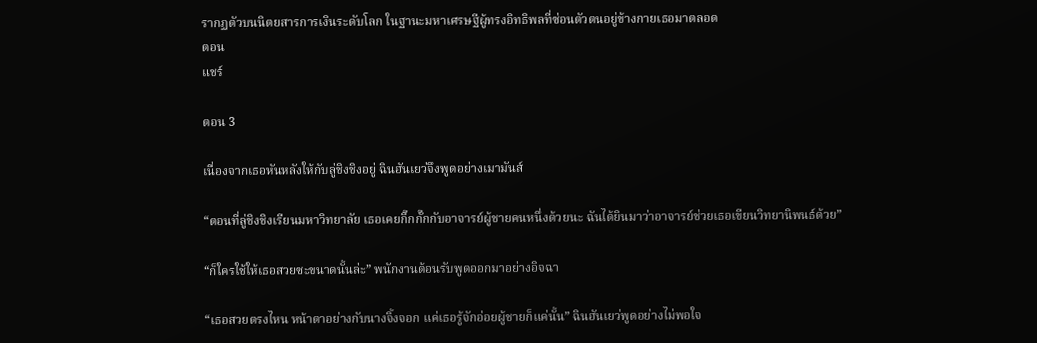รากฏตัวบนนิตยสารการเงินระดับโลก ในฐานะมหาเศรษฐีผู้ทรงอิทธิพลที่ซ่อนตัวตนอยู่ข้างกายเธอมาตลอด
ตอน
แชร์

ตอน 3

เนื่องจากเธอหันหลังให้กับลู่ชิงชิงอยู่ ฉินฮันเยว่จึงพูดอย่างเมามันส์

“ตอนที่ลู่ชิงชิงเรียนมหาวิทยาลัย เธอเคยกิ๊กกั๊กกับอาจารย์ผู้ชายคนหนึ่งด้วยนะ ฉันได้ยินมาว่าอาจารย์ช่วยเธอเขียนวิทยานิพนธ์ด้วย”

“ก็ใครใช้ให้เธอสวยซะขนาดนั้นล่ะ” พนักงานต้อนรับพูดออกมาอย่างอิจฉา

“เธอสวยตรงไหน หน้าตาอย่างกับนางจิ้งจอก แค่เธอรู้จักอ่อยผู้ชายก็แค่นั้น” ฉินฮันเยว่พูดอย่างไม่พอใจ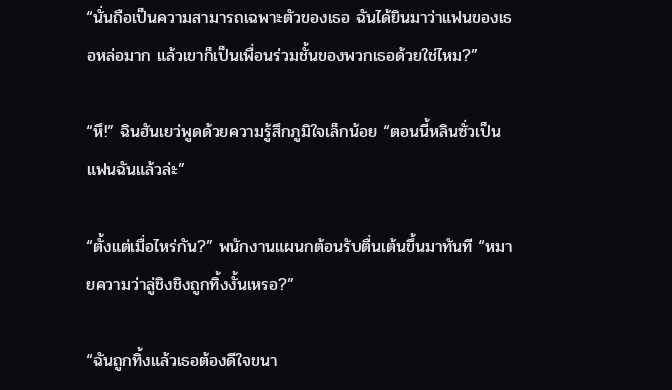“นั่นถือเป็นความสามารถเฉพาะตัวของเธอ ฉันได้ยินมาว่าแฟนของเธอหล่อมาก แล้วเขาก็เป็นเพื่อนร่วมชั้นของพวกเธอด้วยใช่ไหม?”

“หึ!” ฉินฮันเยว่พูดด้วยความรู้สึกภูมิใจเล็กน้อย “ตอนนี้หลินซั่วเป็นแฟนฉันแล้วล่ะ”

“ตั้งแต่เมื่อไหร่กัน?” พนักงานแผนกต้อนรับตื่นเต้นขึ้นมาทันที “หมายความว่าลู่ชิงชิงถูกทิ้งงั้นเหรอ?”

“ฉันถูกทิ้งแล้วเธอต้องดีใจขนา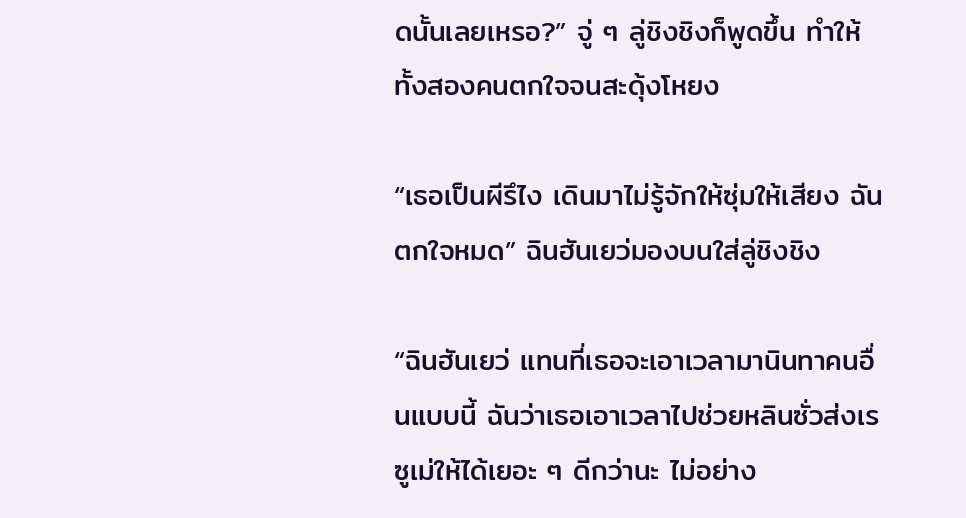ดนั้นเลยเหรอ?” จู่ ๆ ลู่ชิงชิงก็พูดขึ้น ทำให้ทั้งสองคนตกใจจนสะดุ้งโหยง

“เธอเป็นผีรึไง เดินมาไม่รู้จักให้ซุ่มให้เสียง ฉันตกใจหมด” ฉินฮันเยว่มองบนใส่ลู่ชิงชิง

“ฉินฮันเยว่ แทนที่เธอจะเอาเวลามานินทาคนอื่นแบบนี้ ฉันว่าเธอเอาเวลาไปช่วยหลินซั่วส่งเรซูเม่ให้ได้เยอะ ๆ ดีกว่านะ ไม่อย่าง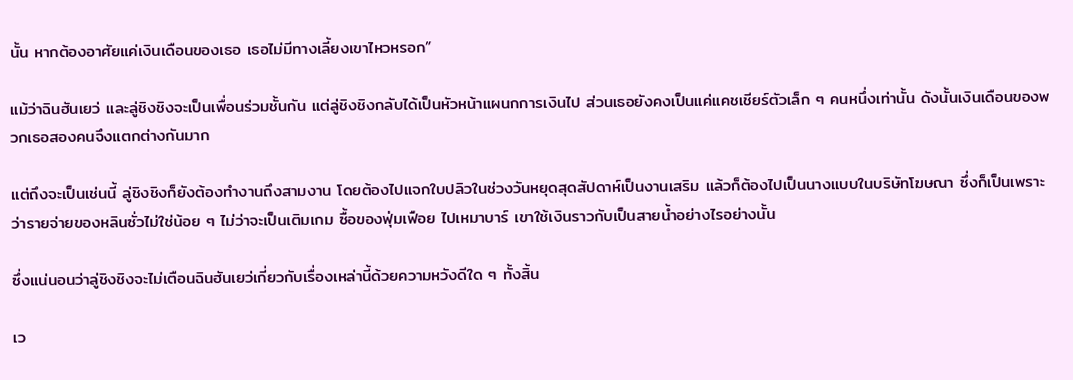นั้น หากต้องอาศัยแค่เงินเดือนของเธอ เธอไม่มีทางเลี้ยงเขาไหวหรอก”

แม้ว่าฉินฮันเยว่ และลู่ชิงชิงจะเป็นเพื่อนร่วมชั้นกัน แต่ลู่ชิงชิงกลับได้เป็นหัวหน้าแผนกการเงินไป ส่วนเธอยังคงเป็นแค่แคชเชียร์ตัวเล็ก ๆ คนหนึ่งเท่านั้น ดังนั้นเงินเดือนของพวกเธอสองคนจึงแตกต่างกันมาก

แต่ถึงจะเป็นเช่นนี้ ลู่ชิงชิงก็ยังต้องทำงานถึงสามงาน โดยต้องไปแจกใบปลิวในช่วงวันหยุดสุดสัปดาห์เป็นงานเสริม แล้วก็ต้องไปเป็นนางแบบในบริษัทโฆษณา ซึ่งก็เป็นเพราะว่ารายจ่ายของหลินซั่วไม่ใช่น้อย ๆ ไม่ว่าจะเป็นเติมเกม ซื้อของฟุ่มเฟือย ไปเหมาบาร์ เขาใช้เงินราวกับเป็นสายน้ำอย่างไรอย่างนั้น

ซึ่งแน่นอนว่าลู่ชิงชิงจะไม่เตือนฉินฮันเยว่เกี่ยวกับเรื่องเหล่านี้ด้วยความหวังดีใด ๆ ทั้งสิ้น

เว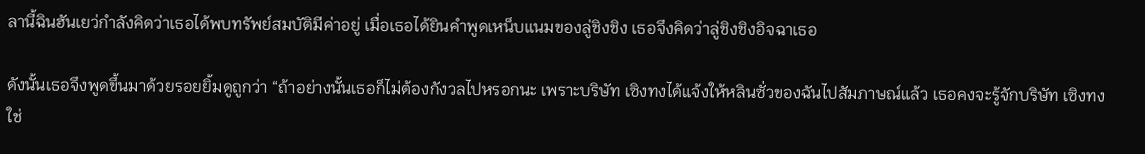ลานี้ฉินฮันเยว่กำลังคิดว่าเธอได้พบทรัพย์สมบัติมีค่าอยู่ เมื่อเธอได้ยินคำพูดเหน็บแนมของลู่ชิงชิง เธอจึงคิดว่าลู่ชิงชิงอิจฉาเธอ

ดังนั้นเธอจึงพูดขึ้นมาด้วยรอยยิ้มดูถูกว่า “ถ้าอย่างนั้นเธอก็ไม่ต้องกังวลไปหรอกนะ เพราะบริษัท เซิงทงได้แจ้งให้หลินซั่วของฉันไปสัมภาษณ์แล้ว เธอคงจะรู้จักบริษัท เซิงทงใช่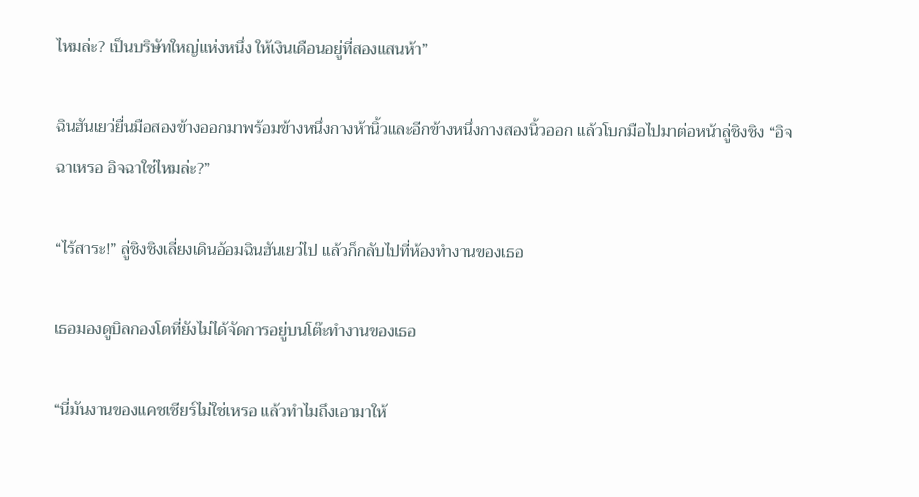ไหมล่ะ? เป็นบริษัทใหญ่แห่งหนึ่ง ให้เงินเดือนอยู่ที่สองแสนห้า”

ฉินฮันเยว่ยื่นมือสองข้างออกมาพร้อมข้างหนึ่งกางห้านิ้วและอีกข้างหนึ่งกางสองนิ้วออก แล้วโบกมือไปมาต่อหน้าลู่ชิงชิง “อิจฉาเหรอ อิจฉาใช่ไหมล่ะ?”

“ไร้สาระ!” ลู่ชิงชิงเลี่ยงเดินอ้อมฉินฮันเยว่ไป แล้วก็กลับไปที่ห้องทำงานของเธอ

เธอมองดูบิลกองโตที่ยังไม่ได้จัดการอยู่บนโต๊ะทำงานของเธอ

“นี่มันงานของแคชเชียร์ไม่ใช่เหรอ แล้วทำไมถึงเอามาให้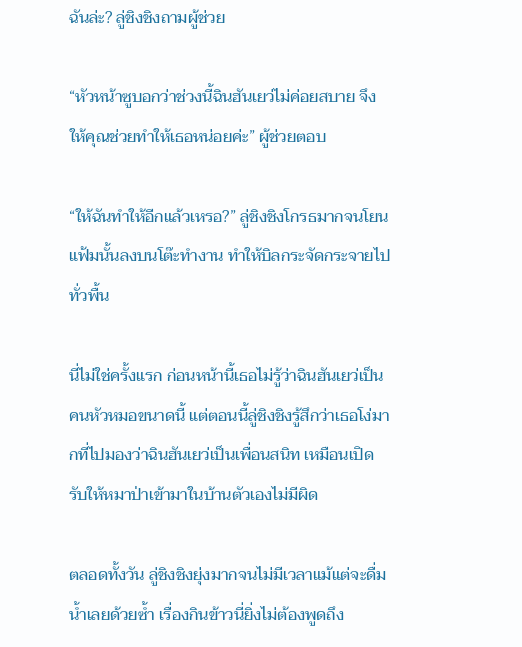ฉันล่ะ? ลู่ชิงชิงถามผู้ช่วย

“หัวหน้าซูบอกว่าช่วงนี้ฉินฮันเยว่ไม่ค่อยสบาย จึงให้คุณช่วยทำให้เธอหน่อยค่ะ” ผู้ช่วยตอบ

“ให้ฉันทำให้อีกแล้วเหรอ?” ลู่ชิงชิงโกรธมากจนโยนแฟ้มนั้นลงบนโต๊ะทำงาน ทำให้บิลกระจัดกระจายไปทั่วพื้น

นี่ไม่ใช่ครั้งแรก ก่อนหน้านี้เธอไม่รู้ว่าฉินฮันเยว่เป็นคนหัวหมอขนาดนี้ แต่ตอนนี้ลู่ชิงชิงรู้สึกว่าเธอโง่มากที่ไปมองว่าฉินฮันเยว่เป็นเพื่อนสนิท เหมือนเปิดรับให้หมาป่าเข้ามาในบ้านตัวเองไม่มีผิด

ตลอดทั้งวัน ลู่ชิงชิงยุ่งมากจนไม่มีเวลาแม้แต่จะดื่มน้ำเลยด้วยซ้ำ เรื่องกินข้าวนี่ยิ่งไม่ต้องพูดถึง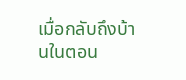เมื่อกลับถึงบ้านในตอน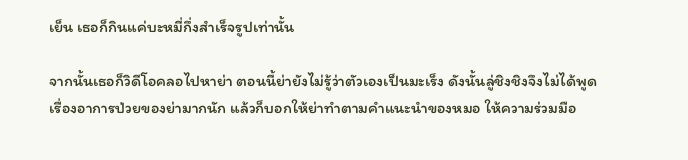เย็น เธอก็กินแค่บะหมี่กึ่งสำเร็จรูปเท่านั้น

จากนั้นเธอก็วิดีโอคลอไปหาย่า ตอนนี้ย่ายังไม่รู้ว่าตัวเองเป็นมะเร็ง ดังนั้นลู่ชิงชิงจึงไม่ได้พูดเรื่องอาการป่วยของย่ามากนัก แล้วก็บอกให้ย่าทำตามคำแนะนำของหมอ ให้ความร่วมมือ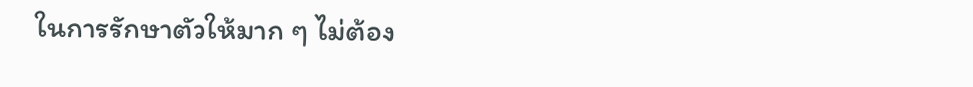ในการรักษาตัวให้มาก ๆ ไม่ต้อง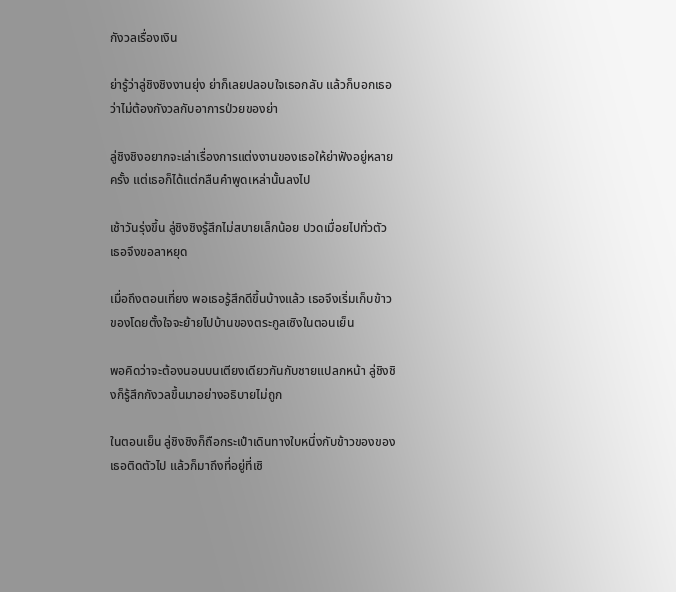กังวลเรื่องเงิน

ย่ารู้ว่าลู่ชิงชิงงานยุ่ง ย่าก็เลยปลอบใจเธอกลับ แล้วก็บอกเธอว่าไม่ต้องกังวลกับอาการป่วยของย่า

ลู่ชิงชิงอยากจะเล่าเรื่องการแต่งงานของเธอให้ย่าฟังอยู่หลายครั้ง แต่เธอก็ได้แต่กลืนคำพูดเหล่านั้นลงไป

เช้าวันรุ่งขึ้น ลู่ชิงชิงรู้สึกไม่สบายเล็กน้อย ปวดเมื่อยไปทั่วตัว เธอจึงขอลาหยุด

เมื่อถึงตอนเที่ยง พอเธอรู้สึกดีขึ้นบ้างแล้ว เธอจึงเริ่มเก็บข้าวของโดยตั้งใจจะย้ายไปบ้านของตระกูลเซิงในตอนเย็น

พอคิดว่าจะต้องนอนบนเตียงเดียวกันกับชายแปลกหน้า ลู่ชิงชิงก็รู้สึกกังวลขึ้นมาอย่างอธิบายไม่ถูก

ในตอนเย็น ลู่ชิงชิงก็ถือกระเป๋าเดินทางใบหนึ่งกับข้าวของของเธอติดตัวไป แล้วก็มาถึงที่อยู่ที่เซิ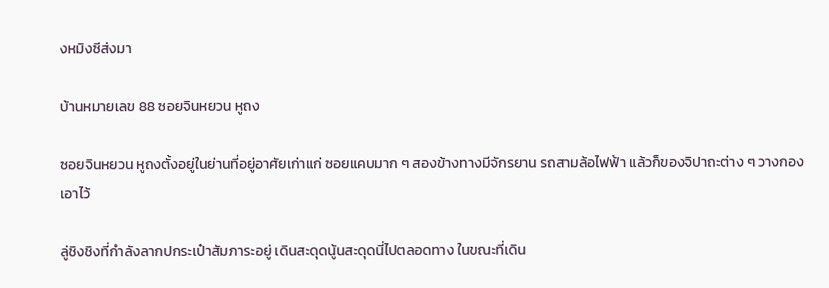งหมิงซีส่งมา

บ้านหมายเลข 88 ซอยจินหยวน หูถง

ซอยจินหยวน หูถงตั้งอยู่ในย่านที่อยู่อาศัยเก่าแก่ ซอยแคบมาก ๆ สองข้างทางมีจักรยาน รถสามล้อไฟฟ้า แล้วก็ของจิปาถะต่าง ๆ วางกองเอาไว้

ลู่ชิงชิงที่กำลังลากปกระเป๋าสัมภาระอยู่ เดินสะดุดนู้นสะดุดนี่ไปตลอดทาง ในขณะที่เดิน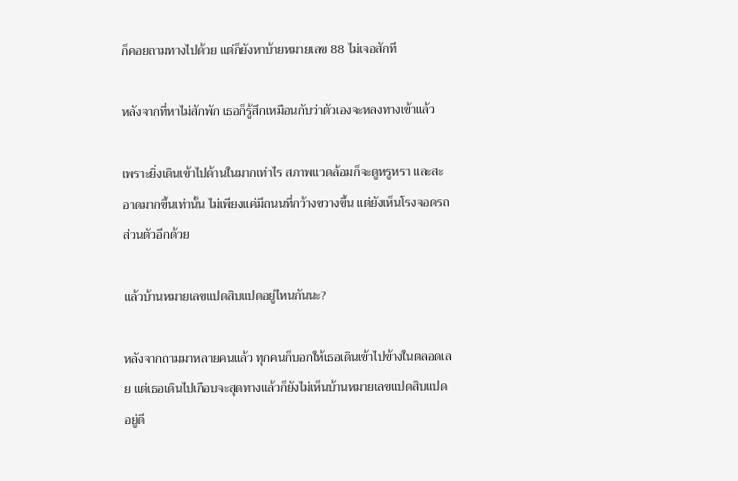ก็คอยถามทางไปด้วย แต่ก็ยังหาบ้ายหมายเลข 88 ไม่เจอสักที

หลังจากที่หาไม่สักพัก เธอก็รู้สึกเหมือนกับว่าตัวเองจะหลงทางเข้าแล้ว

เพราะยิ่งเดินเข้าไปด้านในมากเท่าไร สภาพแวดล้อมก็จะดูหรูหรา และสะอาดมากขึ้นเท่านั้น ไม่เพียงแค่มีถนนที่กว้างขวางขึ้น แต่ยังเห็นโรงจอดรถส่วนตัวอีกด้วย

แล้วบ้านหมายเลขแปดสิบแปดอยู่ไหนกันนะ?

หลังจากถามมาหลายคนแล้ว ทุกคนก็บอกให้เธอเดินเข้าไปข้างในตลอดเลย แต่เธอเดินไปเกือบจะสุดทางแล้วก็ยังไม่เห็นบ้านหมายเลขแปดสิบแปดอยู่ดี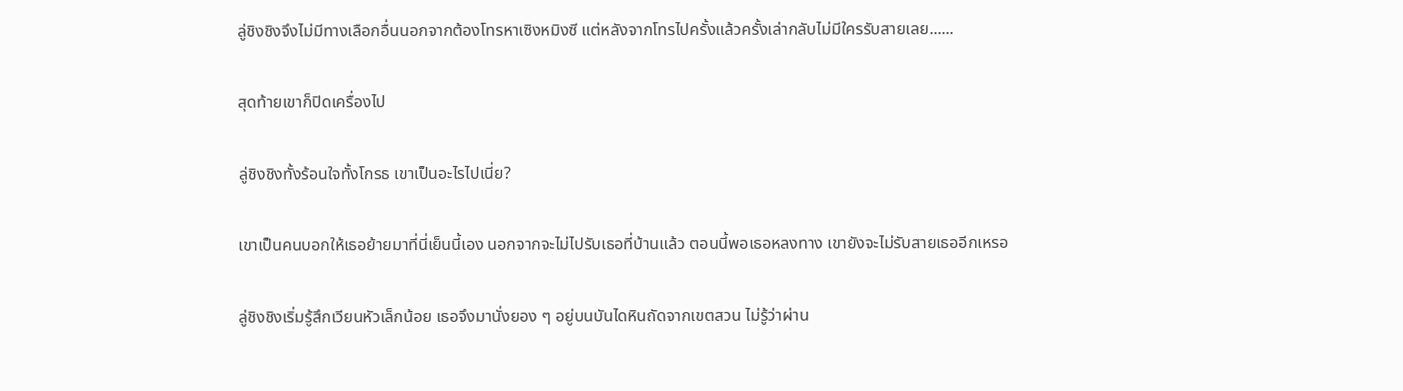ลู่ชิงชิงจึงไม่มีทางเลือกอื่นนอกจากต้องโทรหาเซิงหมิงซี แต่หลังจากโทรไปครั้งแล้วครั้งเล่ากลับไม่มีใครรับสายเลย......

สุดท้ายเขาก็ปิดเครื่องไป

ลู่ชิงชิงทั้งร้อนใจทั้งโกรธ เขาเป็นอะไรไปเนี่ย?

เขาเป็นคนบอกให้เธอย้ายมาที่นี่เย็นนี้เอง นอกจากจะไม่ไปรับเธอที่บ้านแล้ว ตอนนี้พอเธอหลงทาง เขายังจะไม่รับสายเธออีกเหรอ

ลู่ชิงชิงเริ่มรู้สึกเวียนหัวเล็กน้อย เธอจึงมานั่งยอง ๆ อยู่บนบันไดหินถัดจากเขตสวน ไม่รู้ว่าผ่าน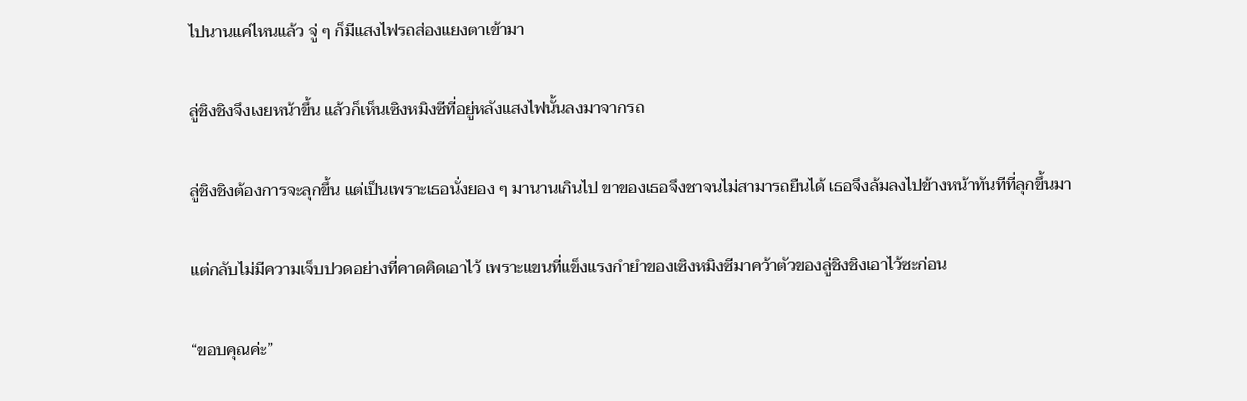ไปนานแค่ไหนแล้ว จู่ ๆ ก็มีแสงไฟรถส่องแยงตาเข้ามา

ลู่ชิงชิงจึงเงยหน้าขึ้น แล้วก็เห็นเซิงหมิงซีที่อยู่หลังแสงไฟนั้นลงมาจากรถ

ลู่ชิงชิงต้องการจะลุกขึ้น แต่เป็นเพราะเธอนั่งยอง ๆ มานานเกินไป ขาของเธอจึงชาจนไม่สามารถยืนได้ เธอจึงล้มลงไปข้างหน้าทันทีที่ลุกขึ้นมา

แต่กลับไม่มีความเจ็บปวดอย่างที่คาดคิดเอาไว้ เพราะแขนที่แข็งแรงกำยำของเซิงหมิงซีมาคว้าตัวของลู่ชิงชิงเอาไว้ซะก่อน

“ขอบคุณค่ะ”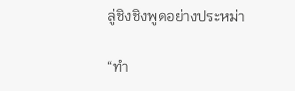ลู่ชิงชิงพูดอย่างประหม่า

“ทำ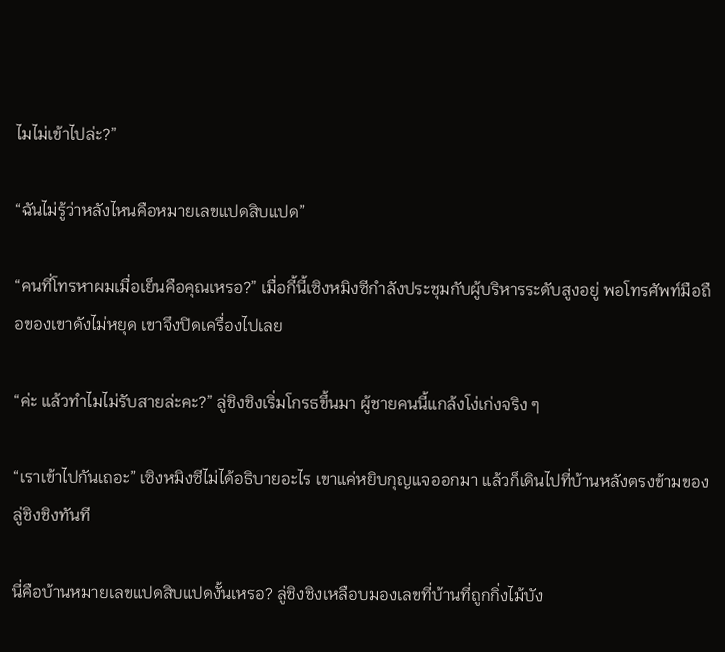ไมไม่เข้าไปล่ะ?”

“ฉันไม่รู้ว่าหลังไหนคือหมายเลขแปดสิบแปด”

“คนที่โทรหาผมเมื่อเย็นคือคุณเหรอ?” เมื่อกี้นี้เซิงหมิงซีกำลังประชุมกับผู้บริหารระดับสูงอยู่ พอโทรศัพท์มือถือของเขาดังไม่หยุด เขาจึงปิดเครื่องไปเลย

“ค่ะ แล้วทำไมไม่รับสายล่ะคะ?” ลู่ชิงชิงเริ่มโกรธขึ้นมา ผู้ชายคนนี้แกล้งโง่เก่งจริง ๆ

“เราเข้าไปกันเถอะ” เซิงหมิงซีไม่ได้อธิบายอะไร เขาแค่หยิบกุญแจออกมา แล้วก็เดินไปที่บ้านหลังตรงข้ามของลู่ชิงชิงทันที

นี่คือบ้านหมายเลขแปดสิบแปดงั้นเหรอ? ลู่ชิงชิงเหลือบมองเลขที่บ้านที่ถูกกิ่งไม้บัง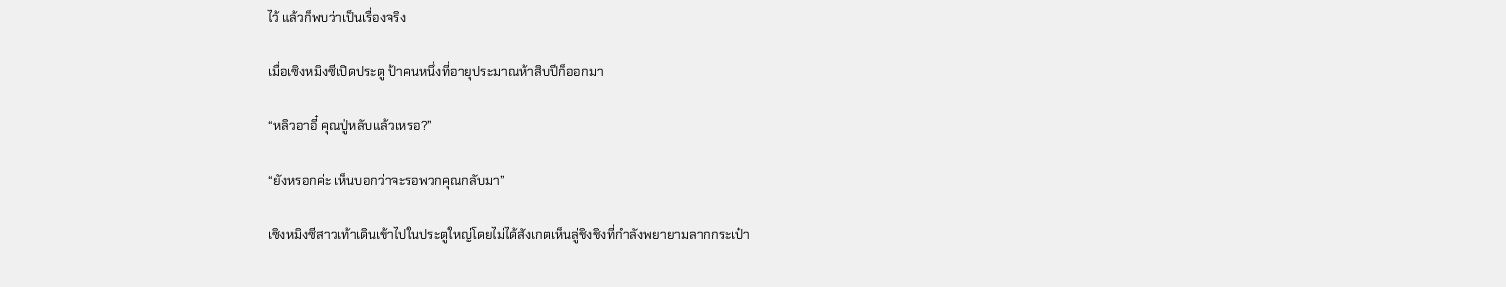ไว้ แล้วก็พบว่าเป็นเรื่องจริง

เมื่อเซิงหมิงซีเปิดประตู ป้าคนหนึ่งที่อายุประมาณห้าสิบปีก็ออกมา

“หลิวอาอี๋ คุณปู่หลับแล้วเหรอ?”

“ยังหรอกค่ะ เห็นบอกว่าจะรอพวกคุณกลับมา”

เซิงหมิงซีสาวเท้าเดินเข้าไปในประตูใหญ่โดยไม่ได้สังเกตเห็นลู่ชิงชิงที่กำลังพยายามลากกระเป๋า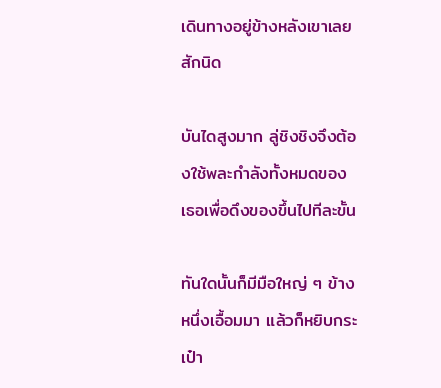เดินทางอยู่ข้างหลังเขาเลยสักนิด

บันไดสูงมาก ลู่ชิงชิงจึงต้องใช้พละกำลังทั้งหมดของเธอเพื่อดึงของขึ้นไปทีละขั้น

ทันใดนั้นก็มีมือใหญ่ ๆ ข้างหนึ่งเอื้อมมา แล้วก็หยิบกระเป๋า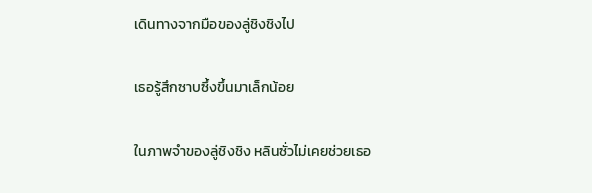เดินทางจากมือของลู่ชิงชิงไป

เธอรู้สึกซาบซึ้งขึ้นมาเล็กน้อย

ในภาพจำของลู่ชิงชิง หลินซั่วไม่เคยช่วยเธอ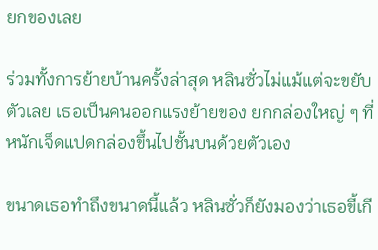ยกของเลย

ร่วมทั้งการย้ายบ้านครั้งล่าสุด หลินซั่วไม่แม้แต่จะขยับตัวเลย เธอเป็นคนออกแรงย้ายของ ยกกล่องใหญ่ ๆ ที่หนักเจ็ดแปดกล่องขึ้นไปชั้นบนด้วยตัวเอง

ขนาดเธอทำถึงขนาดนี้แล้ว หลินซั่วก็ยังมองว่าเธอขี้เกี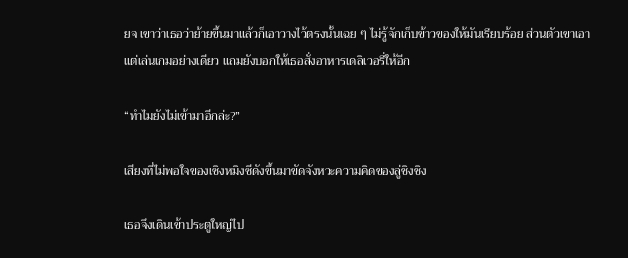ยจ เขาว่าเธอว่าย้ายขึ้นมาแล้วก็เอาวางไว้ตรงนั้นเฉย ๆ ไม่รู้จักเก็บข้าวของให้มันเรียบร้อย ส่วนตัวเขาเอาแต่เล่นเกมอย่างเดียว แถมยังบอกให้เธอสั่งอาหารเดลิเวอรี่ให้อีก

“ทำไมยังไม่เข้ามาอีกล่ะ?”

เสียงที่ไม่พอใจของเซิงหมิงซีดังขึ้นมาขัดจังหวะความคิดของลู่ชิงชิง

เธอจึงเดินเข้าประตูใหญ่ไป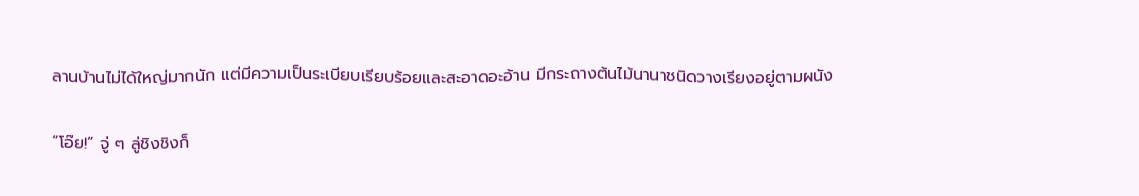ลานบ้านไม่ได้ใหญ่มากนัก แต่มีความเป็นระเบียบเรียบร้อยและสะอาดอะอ้าน มีกระถางต้นไม้นานาชนิดวางเรียงอยู่ตามผนัง

“โอ๊ย!” จู่ ๆ ลู่ชิงชิงก็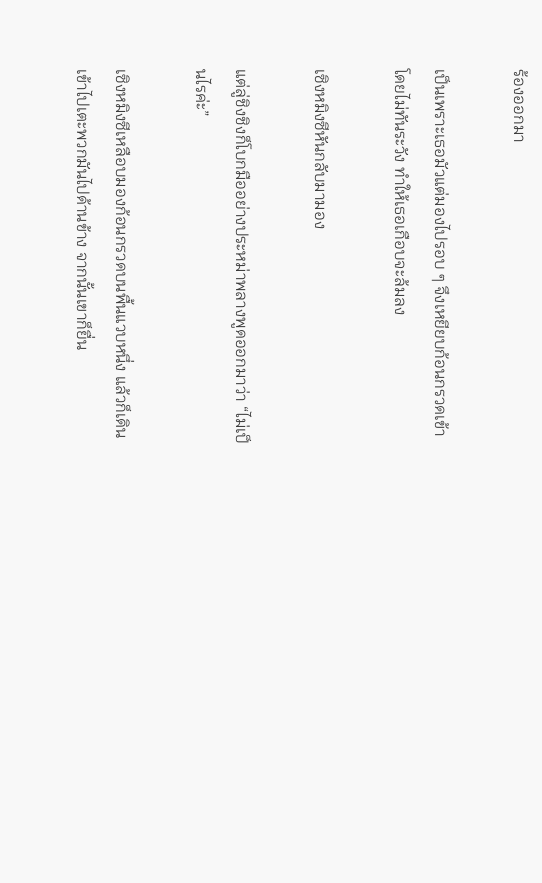ร้องออกมา

เป็นเพราะเธอมัวแต่มองไปรอบ ๆ จึงเหยียบก้อนกรวดเข้าโดยไม่ทันระวัง ทำให้เธอเกือบจะล้มลง

เซิงหมิงซีหันกลับมามอง

แต่ลู่ชิงชิงก็โบกมืออย่างประหม่าพลางพูดออกมาว่า “ไม่เป็นไรค่ะ”

เซิงหมิงซีเหลือบมองก้อนกรวดบนพื้นแวบหนึ่ง แล้วก็เดินเข้าไปเตะพวกมันไปด้านข้าง จากนั้นเขาก็ยื่น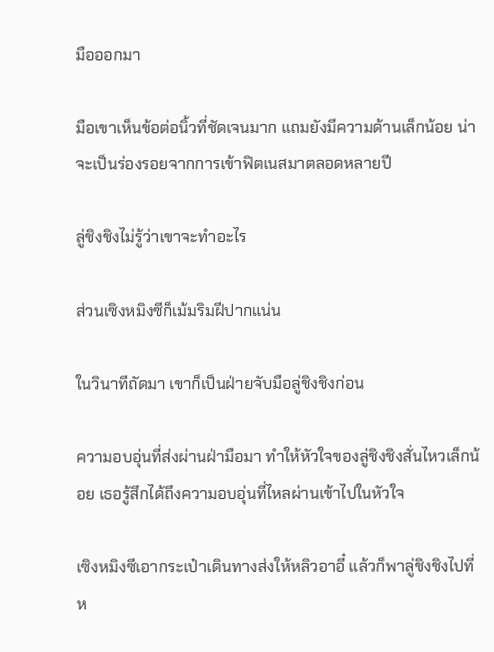มือออกมา

มือเขาเห็นข้อต่อนิ้วที่ชัดเจนมาก แถมยังมีความด้านเล็กน้อย น่าจะเป็นร่องรอยจากการเข้าฟิตเนสมาตลอดหลายปี

ลู่ชิงชิงไม่รู้ว่าเขาจะทำอะไร

ส่วนเซิงหมิงซีก็เม้มริมฝีปากแน่น

ในวินาทีถัดมา เขาก็เป็นฝ่ายจับมือลู่ชิงชิงก่อน

ความอบอุ่นที่ส่งผ่านฝ่ามือมา ทำให้หัวใจของลู่ชิงชิงสั่นไหวเล็กน้อย เธอรู้สึกได้ถึงความอบอุ่นที่ไหลผ่านเข้าไปในหัวใจ

เซิงหมิงซีเอากระเป๋าเดินทางส่งให้หลิวอาอี๋ แล้วก็พาลู่ชิงชิงไปที่ห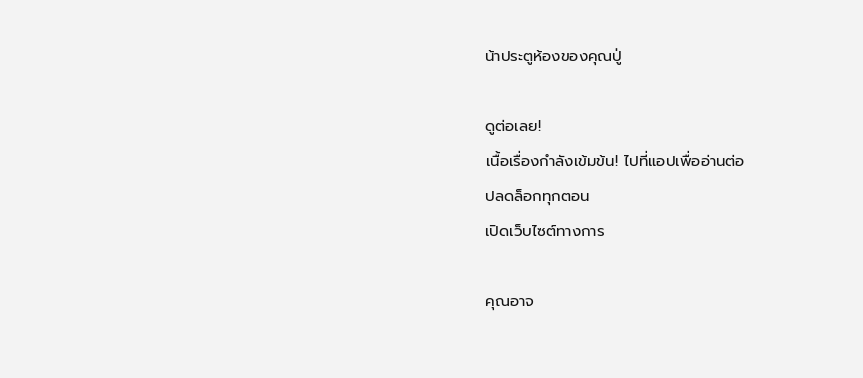น้าประตูห้องของคุณปู่

ดูต่อเลย!
เนื้อเรื่องกำลังเข้มข้น! ไปที่แอปเพื่ออ่านต่อ
ปลดล็อกทุกตอน
เปิดเว็บไซต์ทางการ

คุณอาจ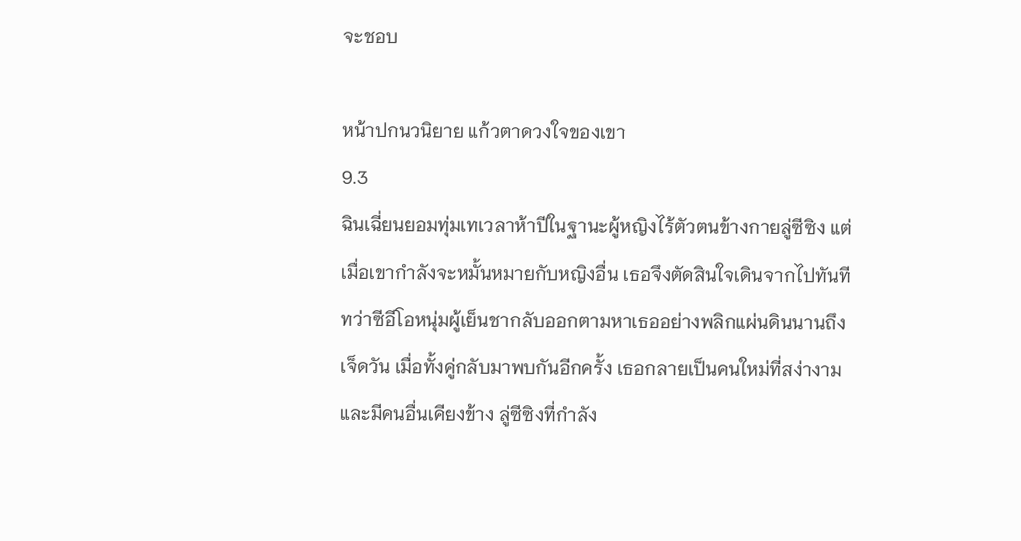จะชอบ

หน้าปกนวนิยาย แก้วตาดวงใจของเขา
9.3
ฉินเฉี่ยนยอมทุ่มเทเวลาห้าปีในฐานะผู้หญิงไร้ตัวตนข้างกายลู่ซีซิง แต่เมื่อเขากำลังจะหมั้นหมายกับหญิงอื่น เธอจึงตัดสินใจเดินจากไปทันที ทว่าซีอีโอหนุ่มผู้เย็นชากลับออกตามหาเธออย่างพลิกแผ่นดินนานถึงเจ็ดวัน เมื่อทั้งคู่กลับมาพบกันอีกครั้ง เธอกลายเป็นคนใหม่ที่สง่างามและมีคนอื่นเคียงข้าง ลู่ซีซิงที่กำลัง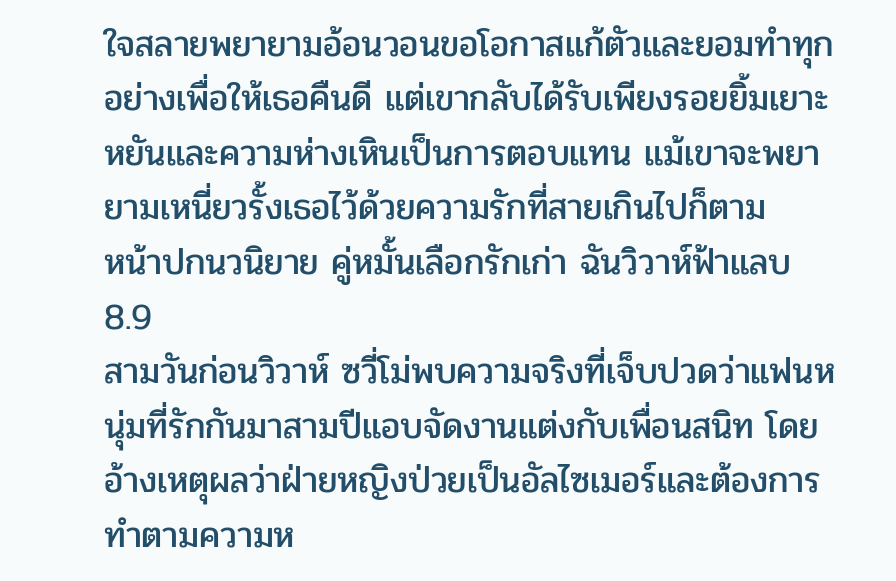ใจสลายพยายามอ้อนวอนขอโอกาสแก้ตัวและยอมทำทุกอย่างเพื่อให้เธอคืนดี แต่เขากลับได้รับเพียงรอยยิ้มเยาะหยันและความห่างเหินเป็นการตอบแทน แม้เขาจะพยายามเหนี่ยวรั้งเธอไว้ด้วยความรักที่สายเกินไปก็ตาม
หน้าปกนวนิยาย คู่หมั้นเลือกรักเก่า ฉันวิวาห์ฟ้าแลบ
8.9
สามวันก่อนวิวาห์ ซวี่โม่พบความจริงที่เจ็บปวดว่าแฟนหนุ่มที่รักกันมาสามปีแอบจัดงานแต่งกับเพื่อนสนิท โดยอ้างเหตุผลว่าฝ่ายหญิงป่วยเป็นอัลไซเมอร์และต้องการทำตามความห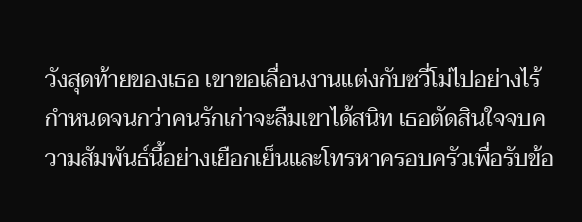วังสุดท้ายของเธอ เขาขอเลื่อนงานแต่งกับซวี่โม่ไปอย่างไร้กำหนดจนกว่าคนรักเก่าจะลืมเขาได้สนิท เธอตัดสินใจจบความสัมพันธ์นี้อย่างเยือกเย็นและโทรหาครอบครัวเพื่อรับข้อ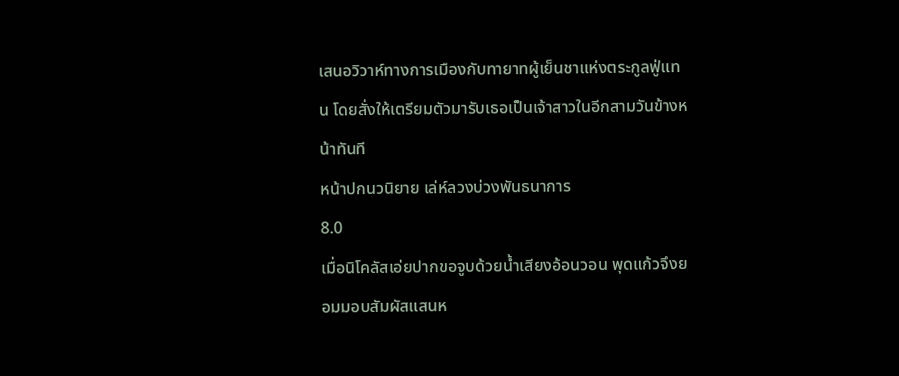เสนอวิวาห์ทางการเมืองกับทายาทผู้เย็นชาแห่งตระกูลฟู่แทน โดยสั่งให้เตรียมตัวมารับเธอเป็นเจ้าสาวในอีกสามวันข้างหน้าทันที
หน้าปกนวนิยาย เล่ห์ลวงบ่วงพันธนาการ
8.0
เมื่อนิโคลัสเอ่ยปากขอจูบด้วยน้ำเสียงอ้อนวอน พุดแก้วจึงยอมมอบสัมผัสแสนห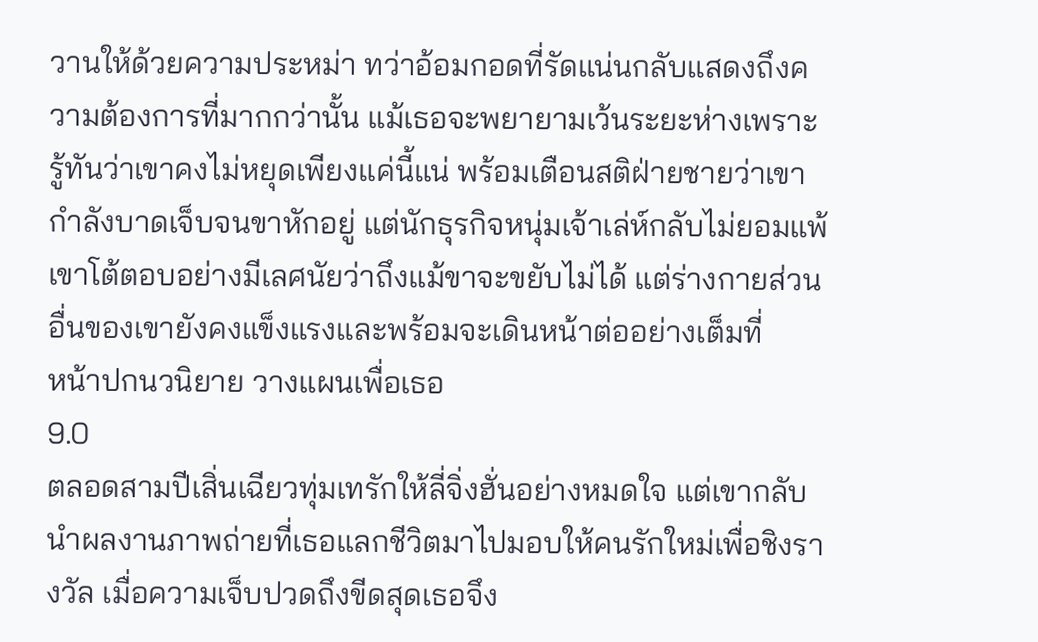วานให้ด้วยความประหม่า ทว่าอ้อมกอดที่รัดแน่นกลับแสดงถึงความต้องการที่มากกว่านั้น แม้เธอจะพยายามเว้นระยะห่างเพราะรู้ทันว่าเขาคงไม่หยุดเพียงแค่นี้แน่ พร้อมเตือนสติฝ่ายชายว่าเขากำลังบาดเจ็บจนขาหักอยู่ แต่นักธุรกิจหนุ่มเจ้าเล่ห์กลับไม่ยอมแพ้ เขาโต้ตอบอย่างมีเลศนัยว่าถึงแม้ขาจะขยับไม่ได้ แต่ร่างกายส่วนอื่นของเขายังคงแข็งแรงและพร้อมจะเดินหน้าต่ออย่างเต็มที่
หน้าปกนวนิยาย วางแผนเพื่อเธอ
9.0
ตลอดสามปีเสิ่นเฉียวทุ่มเทรักให้ลี่จิ่งฮั่นอย่างหมดใจ แต่เขากลับนำผลงานภาพถ่ายที่เธอแลกชีวิตมาไปมอบให้คนรักใหม่เพื่อชิงรางวัล เมื่อความเจ็บปวดถึงขีดสุดเธอจึง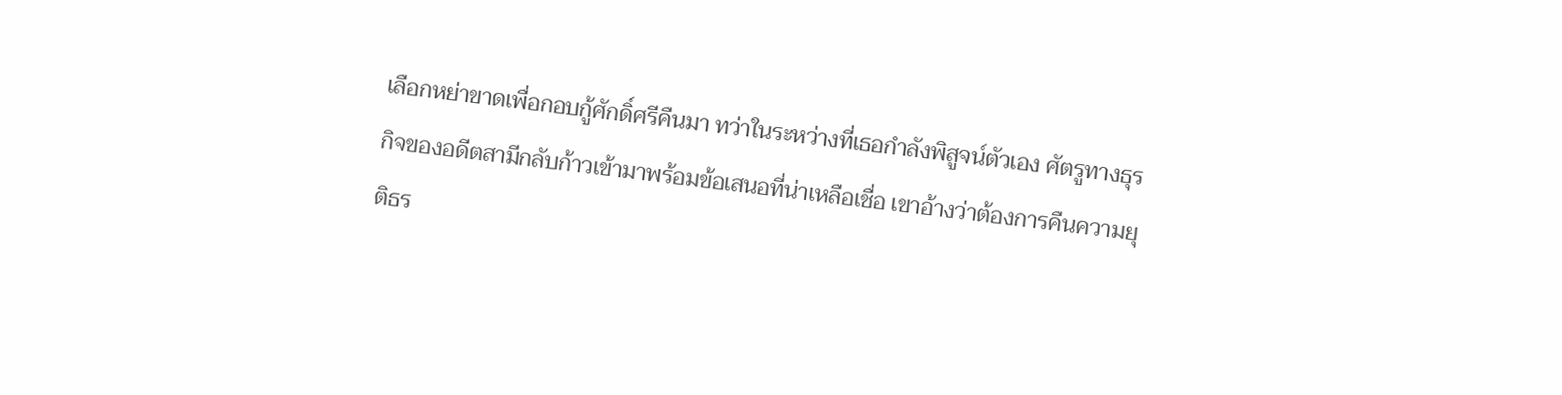เลือกหย่าขาดเพื่อกอบกู้ศักดิ์ศรีคืนมา ทว่าในระหว่างที่เธอกำลังพิสูจน์ตัวเอง ศัตรูทางธุรกิจของอดีตสามีกลับก้าวเข้ามาพร้อมข้อเสนอที่น่าเหลือเชื่อ เขาอ้างว่าต้องการคืนความยุติธร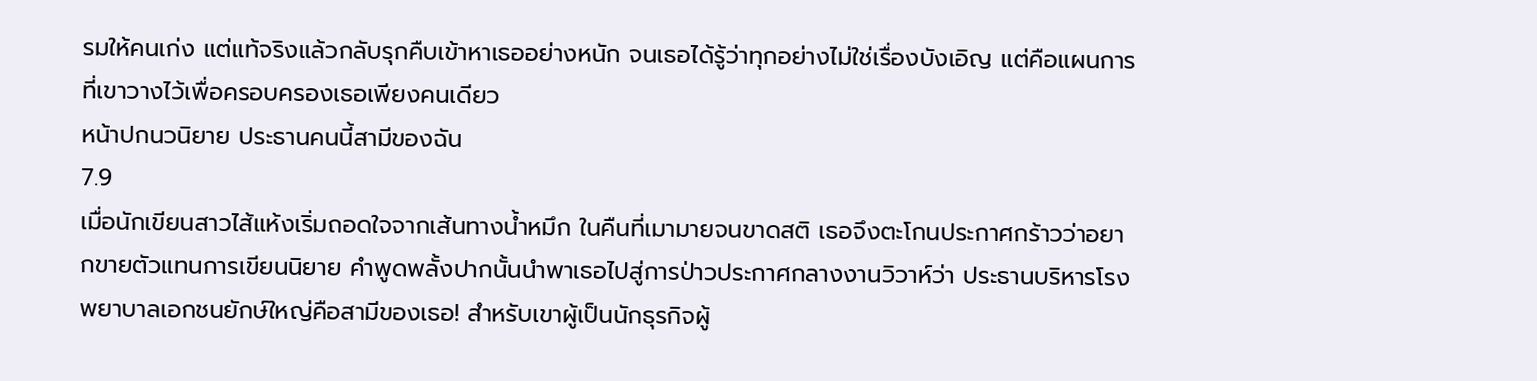รมให้คนเก่ง แต่แท้จริงแล้วกลับรุกคืบเข้าหาเธออย่างหนัก จนเธอได้รู้ว่าทุกอย่างไม่ใช่เรื่องบังเอิญ แต่คือแผนการที่เขาวางไว้เพื่อครอบครองเธอเพียงคนเดียว
หน้าปกนวนิยาย ประธานคนนี้สามีของฉัน
7.9
เมื่อนักเขียนสาวไส้แห้งเริ่มถอดใจจากเส้นทางน้ำหมึก ในคืนที่เมามายจนขาดสติ เธอจึงตะโกนประกาศกร้าวว่าอยากขายตัวแทนการเขียนนิยาย คำพูดพลั้งปากนั้นนำพาเธอไปสู่การป่าวประกาศกลางงานวิวาห์ว่า ประธานบริหารโรงพยาบาลเอกชนยักษ์ใหญ่คือสามีของเธอ! สำหรับเขาผู้เป็นนักธุรกิจผู้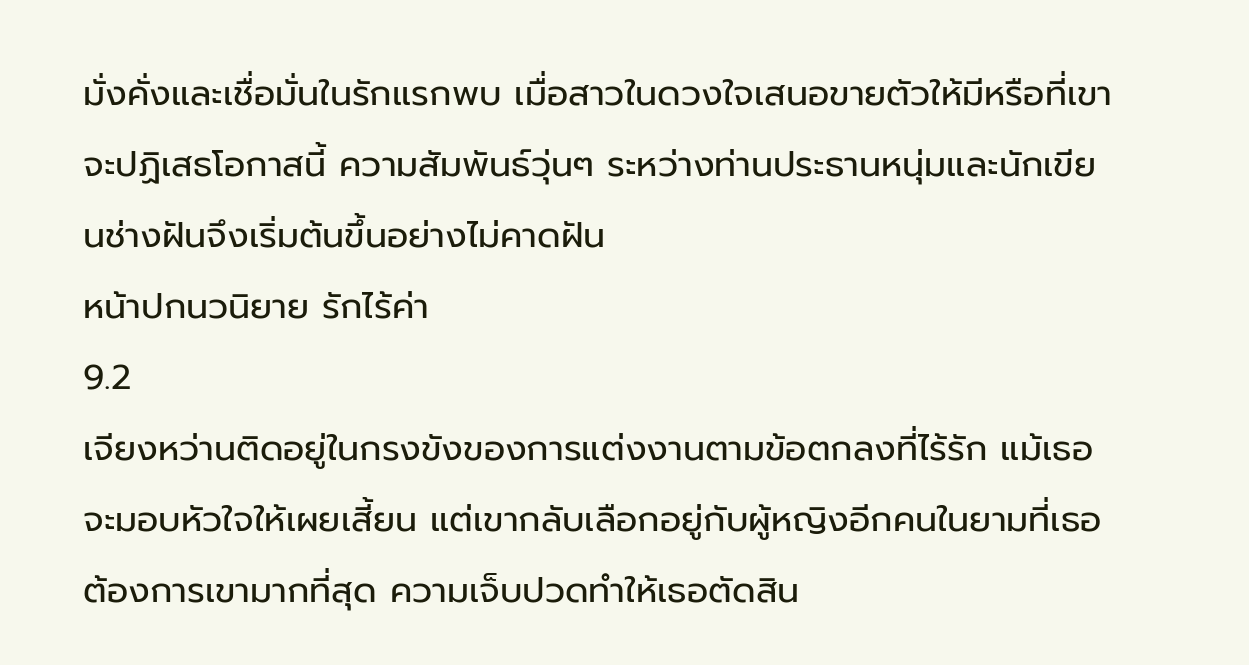มั่งคั่งและเชื่อมั่นในรักแรกพบ เมื่อสาวในดวงใจเสนอขายตัวให้มีหรือที่เขาจะปฏิเสธโอกาสนี้ ความสัมพันธ์วุ่นๆ ระหว่างท่านประธานหนุ่มและนักเขียนช่างฝันจึงเริ่มต้นขึ้นอย่างไม่คาดฝัน
หน้าปกนวนิยาย รักไร้ค่า
9.2
เจียงหว่านติดอยู่ในกรงขังของการแต่งงานตามข้อตกลงที่ไร้รัก แม้เธอจะมอบหัวใจให้เผยเสี้ยน แต่เขากลับเลือกอยู่กับผู้หญิงอีกคนในยามที่เธอต้องการเขามากที่สุด ความเจ็บปวดทำให้เธอตัดสิน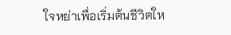ใจหย่าเพื่อเริ่มต้นชีวิตให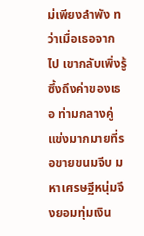ม่เพียงลำพัง ทว่าเมื่อเธอจากไป เขากลับเพิ่งรู้ซึ้งถึงค่าของเธอ ท่ามกลางคู่แข่งมากมายที่รอขายขนมจีบ มหาเศรษฐีหนุ่มจึงยอมทุ่มเงิน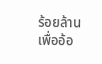ร้อยล้านเพื่ออ้อ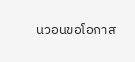นวอนขอโอกาส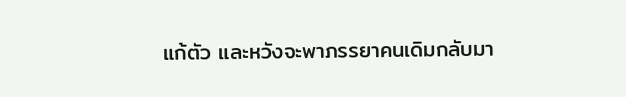แก้ตัว และหวังจะพาภรรยาคนเดิมกลับมา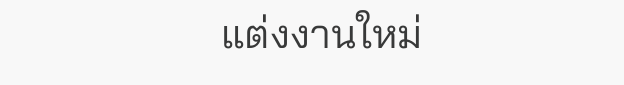แต่งงานใหม่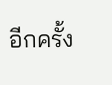อีกครั้ง